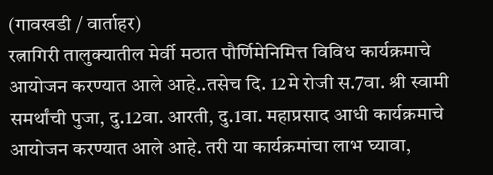(गावखडी / वार्ताहर)
रत्नागिरी तालुक्यातील मेर्वी मठात पौर्णिमेनिमित्त विविध कार्यक्रमाचे आयोजन करण्यात आले आहे..तसेच दि. 12मे रोजी स.7वा. श्री स्वामी समर्थांची पुजा, दु.12वा. आरती, दु.1वा. महाप्रसाद आधी कार्यक्रमाचे आयोजन करण्यात आले आहे. तरी या कार्यक्रमांचा लाभ घ्यावा,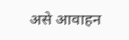असे आवाहन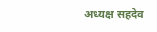अध्यक्ष सहदेव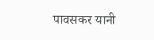पावसकर यानी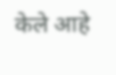केले आहे